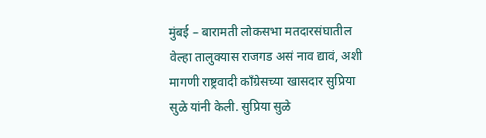मुंबई – बारामती लोकसभा मतदारसंघातील वेल्हा तालुक्यास राजगड असं नाव द्यावं, अशी मागणी राष्ट्रवादी काँग्रेसच्या खासदार सुप्रिया सुळे यांनी केली. सुप्रिया सुळे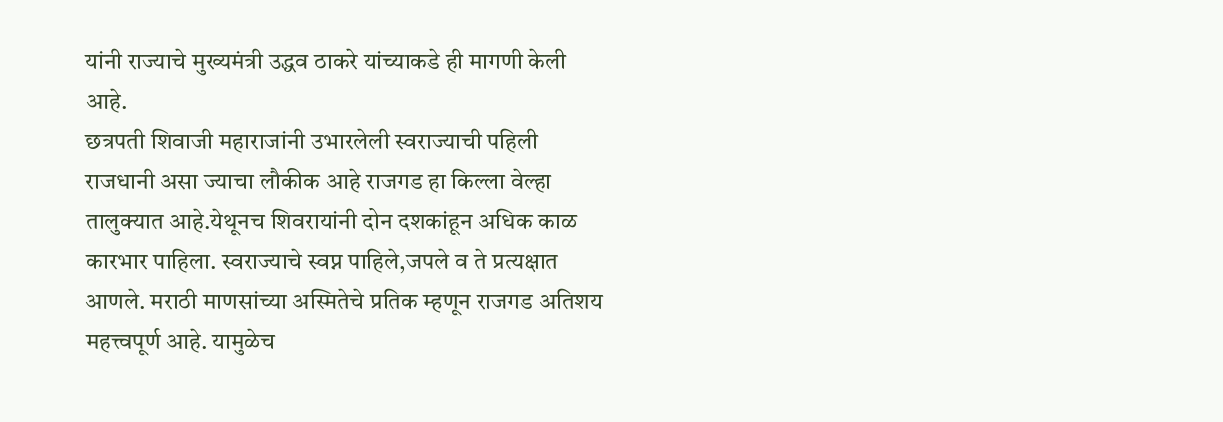यांनी राज्याचे मुख्यमंत्री उद्धव ठाकरे यांच्याकडे ही मागणी केली आहे.
छत्रपती शिवाजी महाराजांनी उभारलेली स्वराज्याची पहिली राजधानी असा ज्याचा लौकीक आहे राजगड हा किल्ला वेल्हा तालुक्यात आहे.येथूनच शिवरायांनी दोन दशकांहून अधिक काळ कारभार पाहिला. स्वराज्याचे स्वप्न पाहिले,जपले व ते प्रत्यक्षात आणले. मराठी माणसांच्या अस्मितेचे प्रतिक म्हणून राजगड अतिशय महत्त्वपूर्ण आहे. यामुळेच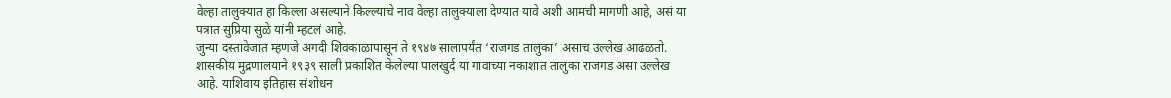वेल्हा तालुक्यात हा किल्ला असल्याने किल्ल्याचे नाव वेल्हा तालुक्याला देण्यात यावे अशी आमची मागणी आहे, असं या पत्रात सुप्रिया सुळे यांनी म्हटलं आहे.
जुन्या दस्तावेजात म्हणजे अगदी शिवकाळापासून ते १९४७ सालापर्यंत ‘राजगड तालुका’ असाच उल्लेख आढळतो. शासकीय मुद्रणालयाने १९३९ साली प्रकाशित केलेल्या पालखुर्द या गावाच्या नकाशात तालुका राजगड असा उल्लेख आहे. याशिवाय इतिहास संशोधन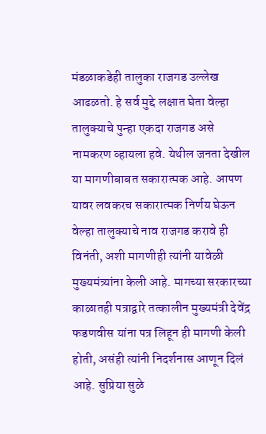मंडळाकडेही तालुका राजगड उल्लेख आढळतो. हे सर्व मुद्दे लक्षात घेता वेल्हा तालुक्याचे पुन्हा एकदा राजगड असे नामकरण व्हायला हवे. येथील जनता देखील या मागणीबाबत सकारात्मक आहे. आपण यावर लवकरच सकारात्मक निर्णय घेऊन वेल्हा तालुक्याचे नाव राजगड करावे ही विनंती, अशी मागणीही त्यांनी यावेळी मुख्यमंत्र्यांना केली आहे. मागच्या सरकारच्या काळातही पत्राद्वारे तत्कालीन मुख्यमंत्री देवेंद्र फडणवीस यांना पत्र लिहून ही मागणी केली होती, असंही त्यांनी निदर्शनास आणून दिलं आहे. सुप्रिया सुळे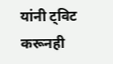यांनी ट्विट करूनही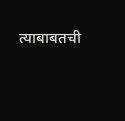त्याबाबतची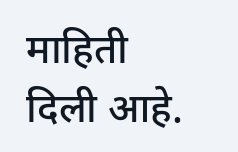माहिती दिली आहे.